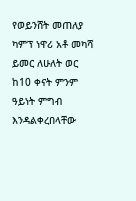የወይንሸት መጠለያ ካምፕ ነዋሪ አቶ መካሻ ይመር ለሁለት ወር ከ10 ቀናት ምንም ዓይነት ምግብ እንዳልቀረበላቸው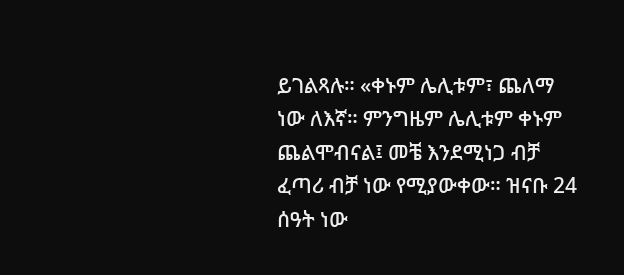ይገልጻሉ። «ቀኑም ሌሊቱም፣ ጨለማ ነው ለእኛ። ምንግዜም ሌሊቱም ቀኑም ጨልሞብናል፤ መቼ እንደሚነጋ ብቻ ፈጣሪ ብቻ ነው የሚያውቀው። ዝናቡ 24 ሰዓት ነው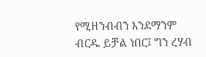የሚዘንብብን እንደማንም ብርዱ ይቻል ነበር፤ ግን ረሃብ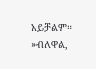አይቻልም። »ብለዋል,